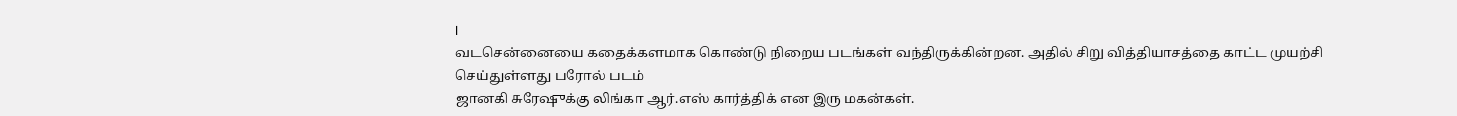I
வடசென்னையை கதைக்களமாக கொண்டு நிறைய படங்கள் வந்திருக்கின்றன. அதில் சிறு வித்தியாசத்தை காட்ட முயற்சி செய்துள்ளது பரோல் படம்
ஜானகி சுரேஷுக்கு லிங்கா ஆர்.எஸ் கார்த்திக் என இரு மகன்கள்.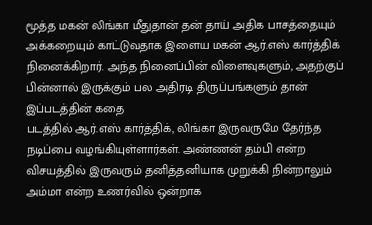மூத்த மகன் லிங்கா மீதுதான் தன் தாய் அதிக பாசத்தையும் அக்கறையும் காட்டுவதாக இளைய மகன் ஆர்.எஸ் கார்த்திக் நினைக்கிறார். அந்த நினைப்பின் விளைவுகளும், அதற்குப் பின்னால் இருக்கும் பல அதிரடி திருப்பங்களும் தான் இப்படத்தின் கதை
படத்தில் ஆர்.எஸ் கார்த்திக், லிங்கா இருவருமே தேர்ந்த நடிப்பை வழங்கியுள்ளார்கள். அண்ணன் தம்பி என்ற விசயத்தில் இருவரும் தனித்தனியாக முறுக்கி நின்றாலும் அம்மா என்ற உணர்வில் ஒன்றாக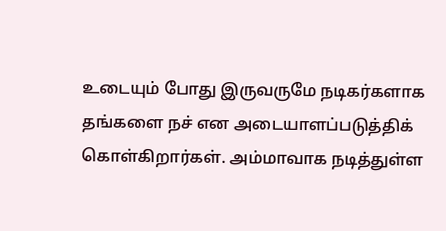உடையும் போது இருவருமே நடிகர்களாக தங்களை நச் என அடையாளப்படுத்திக் கொள்கிறார்கள். அம்மாவாக நடித்துள்ள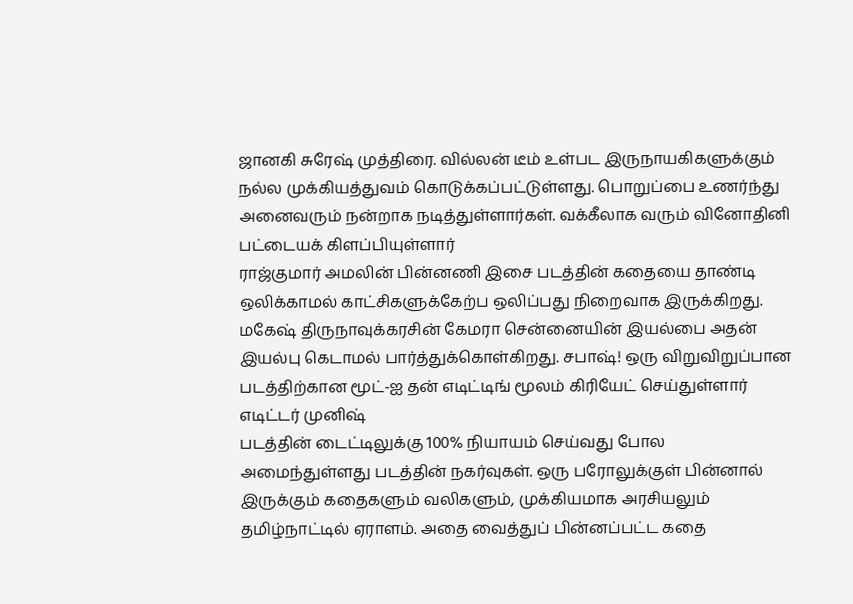ஜானகி சுரேஷ் முத்திரை. வில்லன் டீம் உள்பட இருநாயகிகளுக்கும் நல்ல முக்கியத்துவம் கொடுக்கப்பட்டுள்ளது. பொறுப்பை உணர்ந்து அனைவரும் நன்றாக நடித்துள்ளார்கள். வக்கீலாக வரும் வினோதினி பட்டையக் கிளப்பியுள்ளார்
ராஜ்குமார் அமலின் பின்னணி இசை படத்தின் கதையை தாண்டி ஒலிக்காமல் காட்சிகளுக்கேற்ப ஒலிப்பது நிறைவாக இருக்கிறது. மகேஷ் திருநாவுக்கரசின் கேமரா சென்னையின் இயல்பை அதன் இயல்பு கெடாமல் பார்த்துக்கொள்கிறது. சபாஷ்! ஒரு விறுவிறுப்பான படத்திற்கான மூட்-ஐ தன் எடிட்டிங் மூலம் கிரியேட் செய்துள்ளார் எடிட்டர் முனிஷ்
படத்தின் டைட்டிலுக்கு 100% நியாயம் செய்வது போல அமைந்துள்ளது படத்தின் நகர்வுகள். ஒரு பரோலுக்குள் பின்னால் இருக்கும் கதைகளும் வலிகளும், முக்கியமாக அரசியலும் தமிழ்நாட்டில் ஏராளம். அதை வைத்துப் பின்னப்பட்ட கதை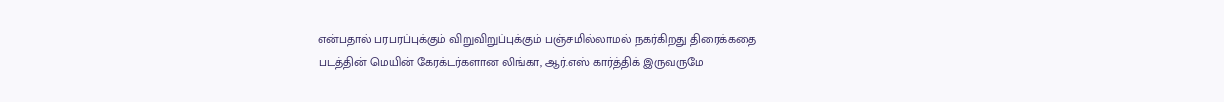என்பதால் பரபரப்புக்கும் விறுவிறுப்புக்கும் பஞ்சமில்லாமல் நகர்கிறது திரைக்கதை
படத்தின் மெயின் கேரக்டர்களான லிங்கா, ஆர்.எஸ் கார்த்திக் இருவருமே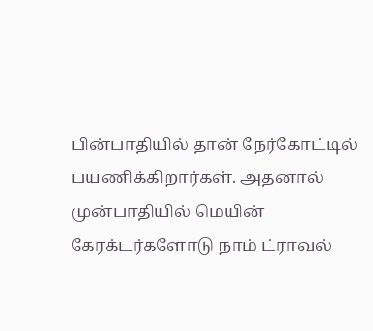பின்பாதியில் தான் நேர்கோட்டில் பயணிக்கிறார்கள். அதனால் முன்பாதியில் மெயின் கேரக்டர்களோடு நாம் ட்ராவல்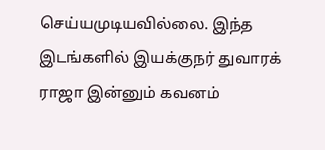செய்யமுடியவில்லை. இந்த இடங்களில் இயக்குநர் துவாரக் ராஜா இன்னும் கவனம்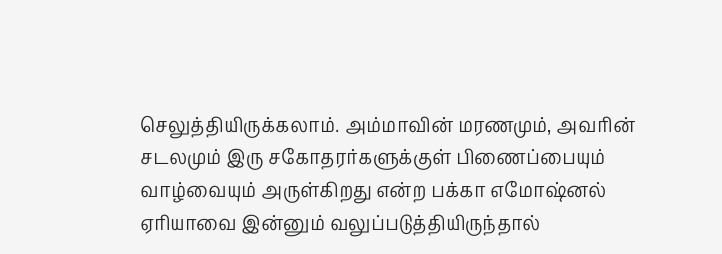செலுத்தியிருக்கலாம். அம்மாவின் மரணமும், அவரின் சடலமும் இரு சகோதரர்களுக்குள் பிணைப்பையும் வாழ்வையும் அருள்கிறது என்ற பக்கா எமோஷ்னல் ஏரியாவை இன்னும் வலுப்படுத்தியிருந்தால்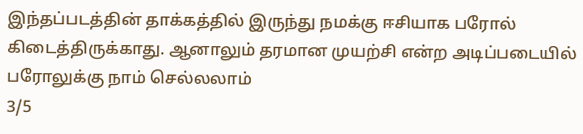இந்தப்படத்தின் தாக்கத்தில் இருந்து நமக்கு ஈசியாக பரோல் கிடைத்திருக்காது. ஆனாலும் தரமான முயற்சி என்ற அடிப்படையில் பரோலுக்கு நாம் செல்லலாம்
3/5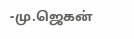-மு.ஜெகன்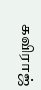கவிராஜ்